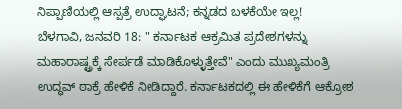ನಿಪ್ಪಾಣಿಯಲ್ಲಿ ಆಸ್ಪತ್ರೆ ಉದ್ಘಾಟನೆ; ಕನ್ನಡದ ಬಳಕೆಯೇ ಇಲ್ಲ!
ಬೆಳಗಾವಿ, ಜನವರಿ 18: " ಕರ್ನಾಟಕ ಆಕ್ರಮಿತ ಪ್ರದೇಶಗಳನ್ನು ಮಹಾರಾಷ್ಟ್ರಕ್ಕೆ ಸೇರ್ಪಡೆ ಮಾಡಿಕೊಳ್ಳುತ್ತೇವೆ" ಎಂದು ಮುಖ್ಯಮಂತ್ರಿ ಉದ್ಧವ್ ಠಾಕ್ರೆ ಹೇಳಿಕೆ ನೀಡಿದ್ದಾರೆ. ಕರ್ನಾಟಕದಲ್ಲಿ ಈ ಹೇಳಿಕೆಗೆ ಆಕ್ರೋಶ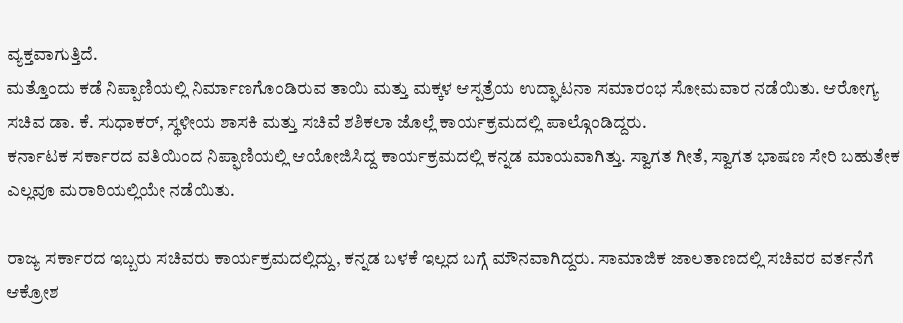ವ್ಯಕ್ತವಾಗುತ್ತಿದೆ.
ಮತ್ತೊಂದು ಕಡೆ ನಿಪ್ಪಾಣಿಯಲ್ಲಿ ನಿರ್ಮಾಣಗೊಂಡಿರುವ ತಾಯಿ ಮತ್ತು ಮಕ್ಕಳ ಆಸ್ಪತ್ರೆಯ ಉದ್ಘಾಟನಾ ಸಮಾರಂಭ ಸೋಮವಾರ ನಡೆಯಿತು. ಆರೋಗ್ಯ ಸಚಿವ ಡಾ. ಕೆ. ಸುಧಾಕರ್, ಸ್ಥಳೀಯ ಶಾಸಕಿ ಮತ್ತು ಸಚಿವೆ ಶಶಿಕಲಾ ಜೊಲ್ಲೆ ಕಾರ್ಯಕ್ರಮದಲ್ಲಿ ಪಾಲ್ಗೊಂಡಿದ್ದರು.
ಕರ್ನಾಟಕ ಸರ್ಕಾರದ ವತಿಯಿಂದ ನಿಪ್ಫಾಣಿಯಲ್ಲಿ ಆಯೋಜಿಸಿದ್ದ ಕಾರ್ಯಕ್ರಮದಲ್ಲಿ ಕನ್ನಡ ಮಾಯವಾಗಿತ್ತು. ಸ್ವಾಗತ ಗೀತೆ, ಸ್ವಾಗತ ಭಾಷಣ ಸೇರಿ ಬಹುತೇಕ ಎಲ್ಲವೂ ಮರಾಠಿಯಲ್ಲಿಯೇ ನಡೆಯಿತು.

ರಾಜ್ಯ ಸರ್ಕಾರದ ಇಬ್ಬರು ಸಚಿವರು ಕಾರ್ಯಕ್ರಮದಲ್ಲಿದ್ದು, ಕನ್ನಡ ಬಳಕೆ ಇಲ್ಲದ ಬಗ್ಗೆ ಮೌನವಾಗಿದ್ದರು. ಸಾಮಾಜಿಕ ಜಾಲತಾಣದಲ್ಲಿ ಸಚಿವರ ವರ್ತನೆಗೆ ಆಕ್ರೋಶ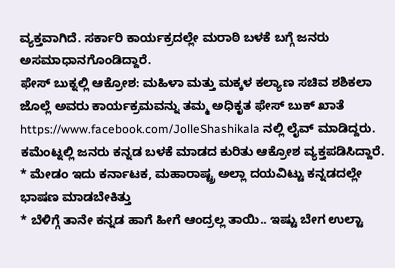ವ್ಯಕ್ತವಾಗಿದೆ. ಸರ್ಕಾರಿ ಕಾರ್ಯಕ್ರದಲ್ಲೇ ಮರಾಠಿ ಬಳಕೆ ಬಗ್ಗೆ ಜನರು ಅಸಮಾಧಾನಗೊಂಡಿದ್ದಾರೆ.
ಫೇಸ್ ಬುಕ್ನಲ್ಲಿ ಆಕ್ರೋಶ: ಮಹಿಳಾ ಮತ್ತು ಮಕ್ಕಳ ಕಲ್ಯಾಣ ಸಚಿವ ಶಶಿಕಲಾ ಜೊಲ್ಲೆ ಅವರು ಕಾರ್ಯಕ್ರಮವನ್ನು ತಮ್ಮ ಅಧಿಕೃತ ಫೇಸ್ ಬುಕ್ ಖಾತೆ https://www.facebook.com/JolleShashikala ನಲ್ಲಿ ಲೈವ್ ಮಾಡಿದ್ದರು. ಕಮೆಂಟ್ನಲ್ಲಿ ಜನರು ಕನ್ನಡ ಬಳಕೆ ಮಾಡದ ಕುರಿತು ಆಕ್ರೋಶ ವ್ಯಕ್ತಪಡಿಸಿದ್ದಾರೆ.
* ಮೇಡಂ ಇದು ಕರ್ನಾಟಕ, ಮಹಾರಾಷ್ಟ್ರ ಅಲ್ಲಾ ದಯವಿಟ್ಟು ಕನ್ನಡದಲ್ಲೇ ಭಾಷಣ ಮಾಡಬೇಕಿತ್ತು
* ಬೆಳಿಗ್ಗೆ ತಾನೇ ಕನ್ನಡ ಹಾಗೆ ಹೀಗೆ ಆಂದ್ರಲ್ಲ ತಾಯಿ.. ಇಷ್ಟು ಬೇಗ ಉಲ್ಟಾ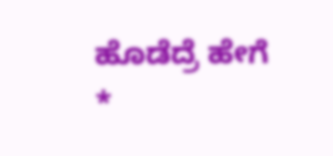ಹೊಡೆದ್ರೆ ಹೇಗೆ
*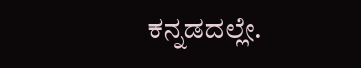ಕನ್ನಡದಲ್ಲೇ.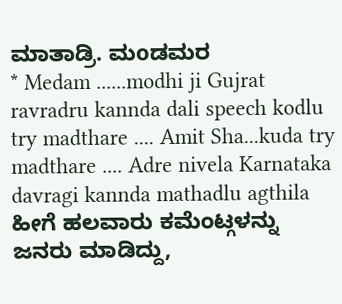ಮಾತಾಡ್ರಿ. ಮoಡಮರ
* Medam ......modhi ji Gujrat ravradru kannda dali speech kodlu try madthare .... Amit Sha...kuda try madthare .... Adre nivela Karnataka davragi kannda mathadlu agthila
ಹೀಗೆ ಹಲವಾರು ಕಮೆಂಟ್ಗಳನ್ನು ಜನರು ಮಾಡಿದ್ದು,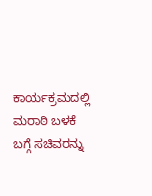ಕಾರ್ಯಕ್ರಮದಲ್ಲಿ ಮರಾಠಿ ಬಳಕೆ ಬಗ್ಗೆ ಸಚಿವರನ್ನು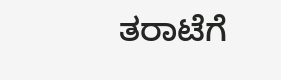ತರಾಟೆಗೆ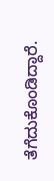ತೆಗೆದುಕೊಂಡಿದ್ದಾರೆ.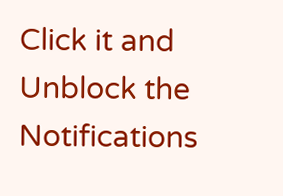Click it and Unblock the Notifications